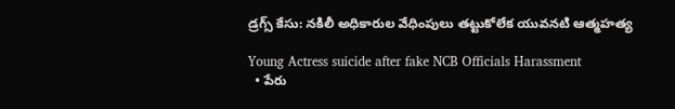డ్రగ్స్ కేసు: నకిలీ అధికారుల వేధింపులు తట్టుకోలేక యువనటి ఆత్మహత్య

Young Actress suicide after fake NCB Officials Harassment
  • పేరు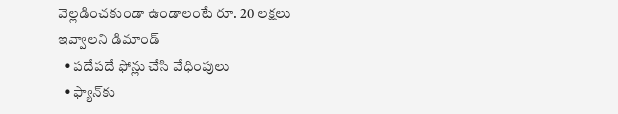వెల్లడించకుండా ఉండాలంటే రూ. 20 లక్షలు ఇవ్వాలని డిమాండ్
  • పదేపదే ఫోన్లు చేసి వేధింపులు
  • ఫ్యాన్‌కు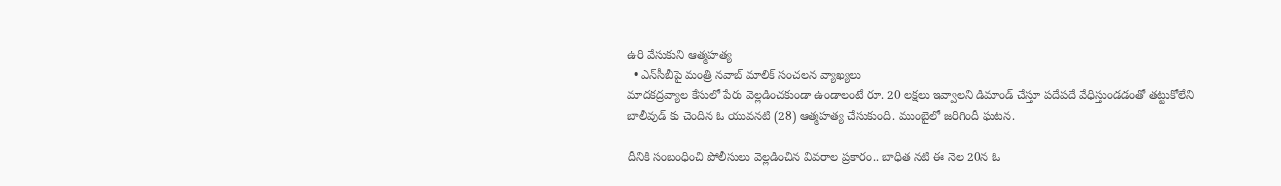ఉరి వేసుకుని ఆత్మహత్య
  • ఎన్‌సీబీపై మంత్రి నవాబ్ మాలిక్ సంచలన వ్యాఖ్యలు
మాదకద్రవ్యాల కేసులో పేరు వెల్లడించకుండా ఉండాలంటే రూ. 20 లక్షలు ఇవ్వాలని డిమాండ్ చేస్తూ పదేపదే వేధిస్తుండడంతో తట్టుకోలేని బాలీవుడ్ కు చెందిన ఓ యువనటి (28) ఆత్మహత్య చేసుకుంది. ముంబైలో జరిగిందీ ఘటన.

దీనికి సంబంధించి పోలీసులు వెల్లడించిన వివరాల ప్రకారం.. బాధిత నటి ఈ నెల 20న ఓ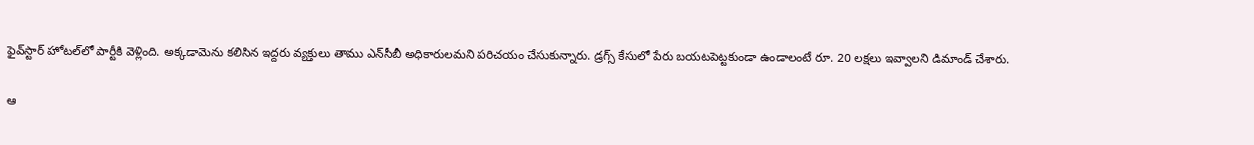ఫైవ్‌స్టార్ హోటల్‌లో పార్టీకి వెళ్లింది. అక్కడామెను కలిసిన ఇద్దరు వ్యక్తులు తాము ఎన్‌సీబీ అధికారులమని పరిచయం చేసుకున్నారు. డ్రగ్స్ కేసులో పేరు బయటపెట్టకుండా ఉండాలంటే రూ. 20 లక్షలు ఇవ్వాలని డిమాండ్ చేశారు.

ఆ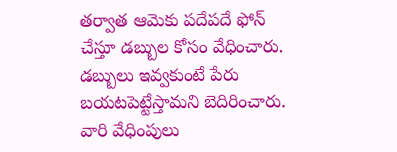తర్వాత ఆమెకు పదేపదే ఫోన్ చేస్తూ డబ్బుల కోసం వేధించారు. డబ్బులు ఇవ్వకుంటే పేరు బయటపెట్టేస్తామని బెదిరించారు. వారి వేధింపులు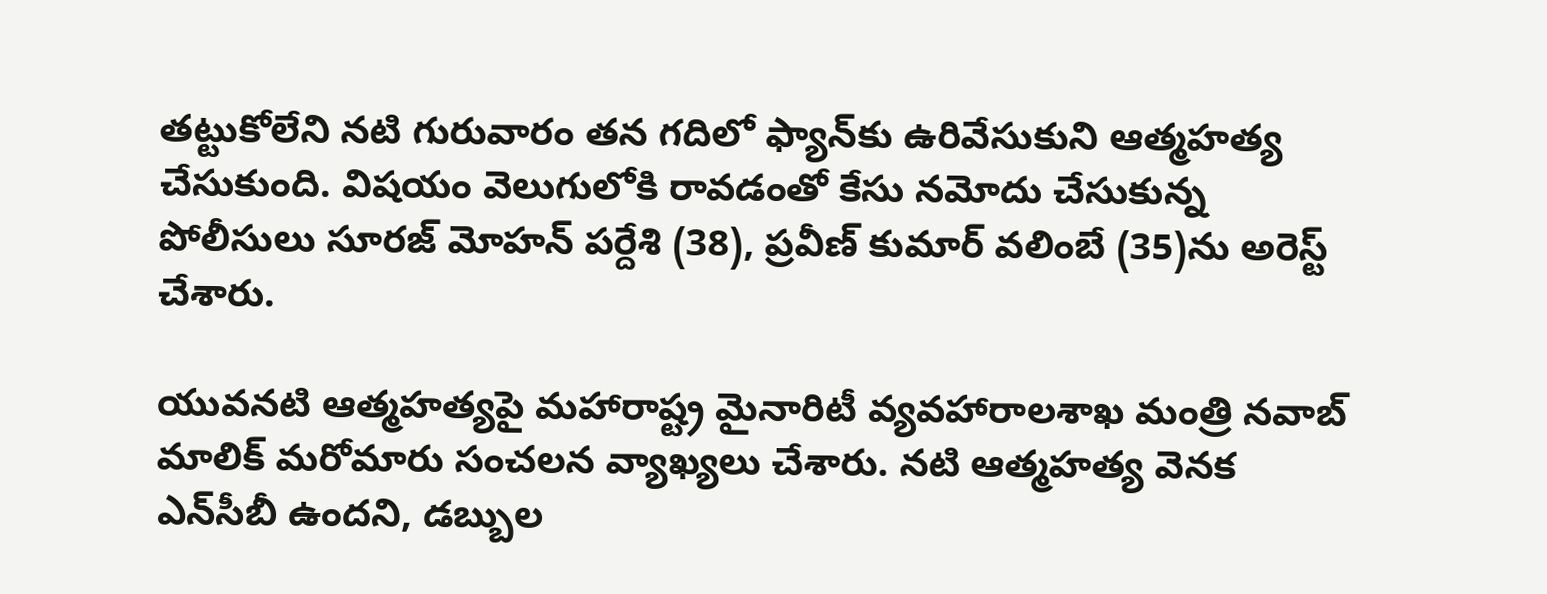తట్టుకోలేని నటి గురువారం తన గదిలో ఫ్యాన్‌కు ఉరివేసుకుని ఆత్మహత్య చేసుకుంది. విషయం వెలుగులోకి రావడంతో కేసు నమోదు చేసుకున్న పోలీసులు సూరజ్ మోహన్ పర్దేశి (38), ప్రవీణ్ కుమార్ వలింబే (35)ను అరెస్ట్ చేశారు.

యువనటి ఆత్మహత్యపై మహారాష్ట్ర మైనారిటీ వ్యవహారాలశాఖ మంత్రి నవాబ్ మాలిక్ మరోమారు సంచలన వ్యాఖ్యలు చేశారు. నటి ఆత్మహత్య వెనక ఎన్‌సీబీ ఉందని, డబ్బుల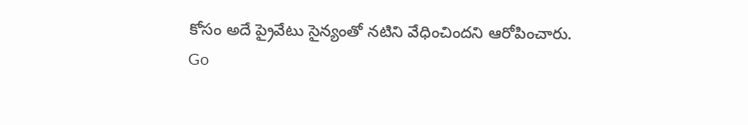కోసం అదే ప్రైవేటు సైన్యంతో నటిని వేధించిందని ఆరోపించారు.
Go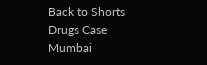Back to Shorts
Drugs Case
Mumbai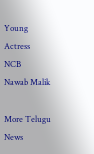Young Actress
NCB
Nawab Malik

More Telugu News